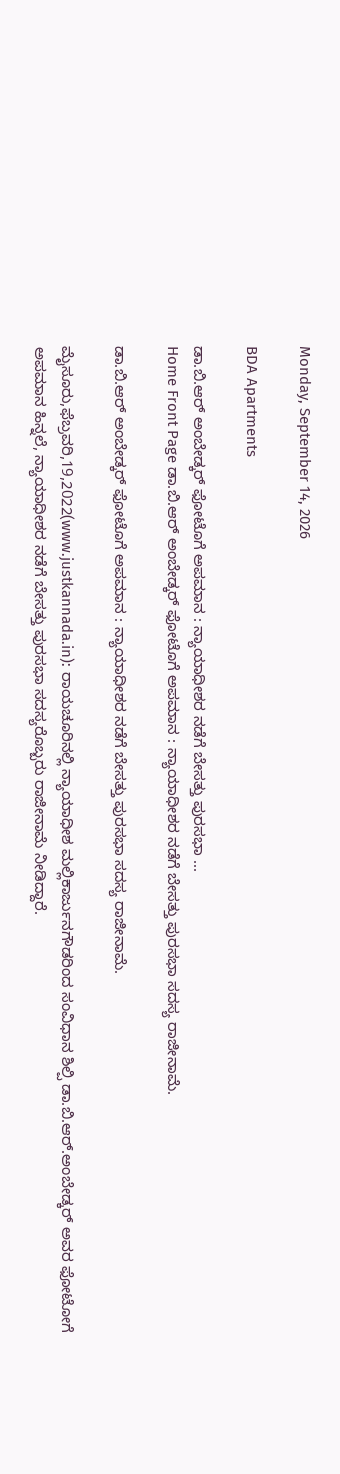Monday, September 14, 2026

BDA Apartments

ಡಾ.ಬಿ.ಆರ್ ಅಂಬೇಡ್ಕರ್ ಫೋಟೊಗೆ ಅಪಮಾನ : ನ್ಯಾಯಾಧೀಶರ ನಡೆಗೆ ಬೇಸತ್ತು ಪುರಸಭಾ ...
Home Front Page ಡಾ.ಬಿ.ಆರ್ ಅಂಬೇಡ್ಕರ್ ಫೋಟೊಗೆ ಅಪಮಾನ : ನ್ಯಾಯಾಧೀಶರ ನಡೆಗೆ ಬೇಸತ್ತು ಪುರಸಭಾ ಸದಸ್ಯ ರಾಜೀನಾಮೆ.

ಡಾ.ಬಿ.ಆರ್ ಅಂಬೇಡ್ಕರ್ ಫೋಟೊಗೆ ಅಪಮಾನ : ನ್ಯಾಯಾಧೀಶರ ನಡೆಗೆ ಬೇಸತ್ತು ಪುರಸಭಾ ಸದಸ್ಯ ರಾಜೀನಾಮೆ.

ಮೈಸೂರು,ಫೆಬ್ರವರಿ,19,2022(www.justkannada.in): ರಾಯಚೂರಿನಲ್ಲಿ ನ್ಯಾಯಾಧೀಶ ಮಲ್ಲಿಕಾರ್ಜುನಗೌಡರಿಂದ ಸಂವಿಧಾನ ಶಿಲ್ಪಿ ಡಾ.ಬಿ.ಆರ್.ಅಂಬೇಡ್ಕರ್ ಅವರ ಫೋಟೋಗೆ ಅಪಮಾನ ಹಿನ್ನಲೆ, ನ್ಯಾಯಾಧೀಶರ ನಡೆಗೆ ಬೇಸತ್ತು ಪುರಸಭಾ ಸದಸ್ಯರೊಬ್ಬರು ರಾಜೀನಾಮೆ ನೀಡಿದ್ದಾರೆ.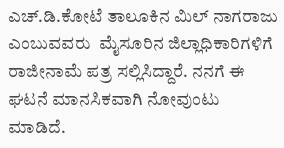ಎಚ್.ಡಿ.ಕೋಟೆ ತಾಲೂಕಿನ ಮಿಲ್ ನಾಗರಾಜು ಎಂಬುವವರು  ಮೈಸೂರಿನ ಜಿಲ್ಲಾಧಿಕಾರಿಗಳಿಗೆ ರಾಜೀನಾಮೆ ಪತ್ರ ಸಲ್ಲಿಸಿದ್ದಾರೆ. ನನಗೆ ಈ ಘಟನೆ ಮಾನಸಿಕವಾಗಿ ನೋವುಂಟು ಮಾಡಿದೆ.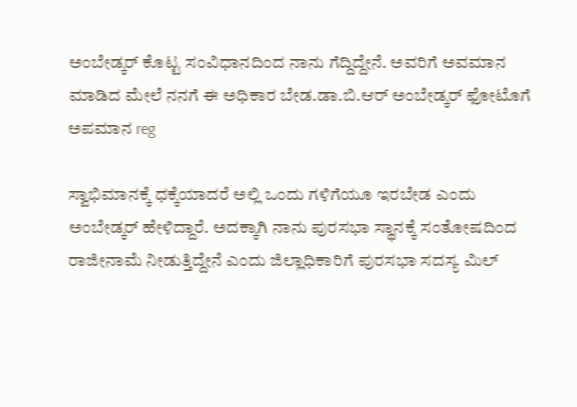ಅಂಬೇಡ್ಕರ್ ಕೊಟ್ಟ ಸಂವಿಧಾನದಿಂದ ನಾನು ಗೆದ್ದಿದ್ದೇನೆ. ಅವರಿಗೆ ಅವಮಾನ ಮಾಡಿದ ಮೇಲೆ ನನಗೆ ಈ ಅಧಿಕಾರ ಬೇಡ.ಡಾ.ಬಿ.ಆರ್ ಅಂಬೇಡ್ಕರ್ ಫೋಟೊಗೆ ಅಪಮಾನ reg

ಸ್ವಾಭಿಮಾನಕ್ಕೆ ಧಕ್ಕೆಯಾದರೆ ಅಲ್ಲಿ ಒಂದು ಗಳಿಗೆಯೂ ಇರಬೇಡ ಎಂದು ಅಂಬೇಡ್ಕರ್ ಹೇಳಿದ್ದಾರೆ. ಅದಕ್ಕಾಗಿ ನಾನು ಪುರಸಭಾ ಸ್ಥಾನಕ್ಕೆ ಸಂತೋಷದಿಂದ ರಾಜೀನಾಮೆ ನೀಡುತ್ತಿದ್ದೇನೆ ಎಂದು ಜಿಲ್ಲಾಧಿಕಾರಿಗೆ ಪುರಸಭಾ ಸದಸ್ಯ ಮಿಲ್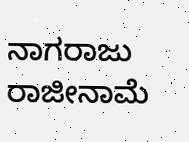ನಾಗರಾಜು ರಾಜೀನಾಮೆ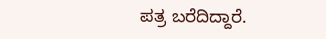ಪತ್ರ ಬರೆದಿದ್ದಾರೆ.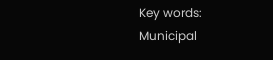Key words: Municipal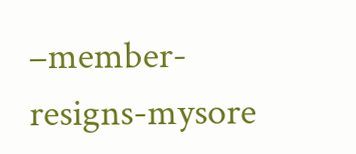–member-resigns-mysore